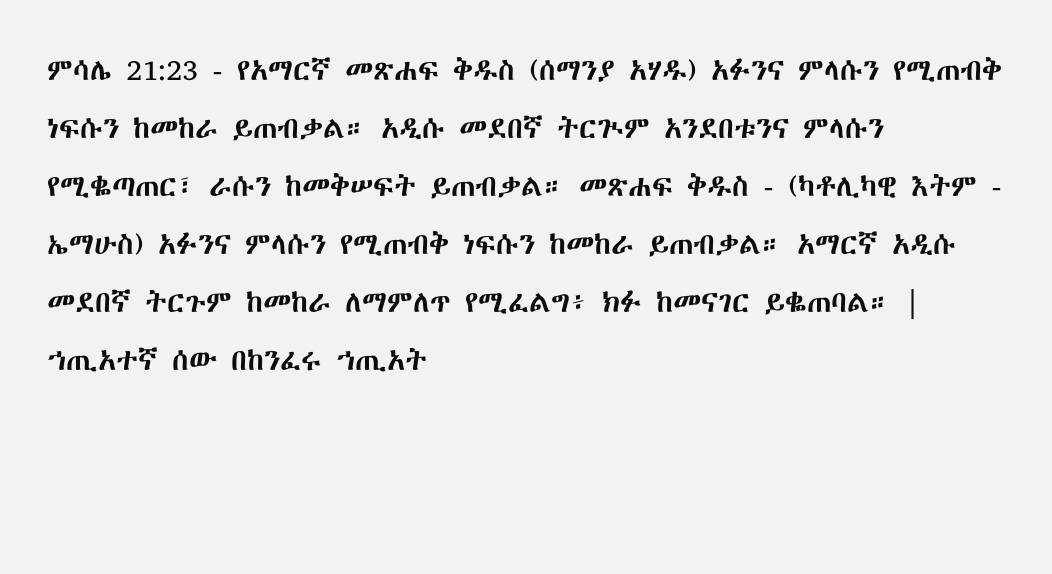ምሳሌ 21:23 - የአማርኛ መጽሐፍ ቅዱስ (ሰማንያ አሃዱ) አፉንና ምላሱን የሚጠብቅ ነፍሱን ከመከራ ይጠብቃል። አዲሱ መደበኛ ትርጒም አንደበቱንና ምላሱን የሚቈጣጠር፣ ራሱን ከመቅሠፍት ይጠብቃል። መጽሐፍ ቅዱስ - (ካቶሊካዊ እትም - ኤማሁስ) አፉንና ምላሱን የሚጠብቅ ነፍሱን ከመከራ ይጠብቃል። አማርኛ አዲሱ መደበኛ ትርጉም ከመከራ ለማምለጥ የሚፈልግ፥ ክፉ ከመናገር ይቈጠባል። |
ኀጢአተኛ ሰው በከንፈሩ ኀጢአት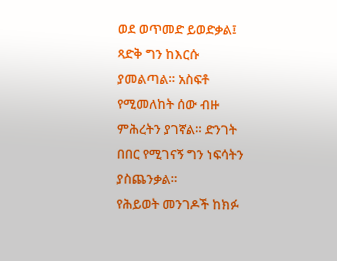ወደ ወጥመድ ይወድቃል፤ ጻድቅ ግን ከእርሱ ያመልጣል። አስፍቶ የሚመለከት ሰው ብዙ ምሕረትን ያገኛል። ድንገት በበር የሚገናኝ ግን ነፍሳትን ያስጨንቃል።
የሕይወት መንገዶች ከክፉ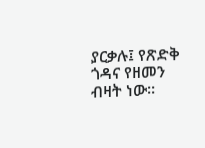ያርቃሉ፤ የጽድቅ ጎዳና የዘመን ብዛት ነው።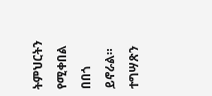ትምህርትን የሚቀበል በበጎ ይኖራል። ተግሣጽን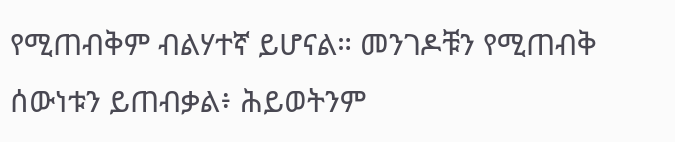የሚጠብቅም ብልሃተኛ ይሆናል። መንገዶቹን የሚጠብቅ ሰውነቱን ይጠብቃል፥ ሕይወትንም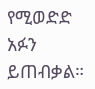የሚወድድ አፉን ይጠብቃል።